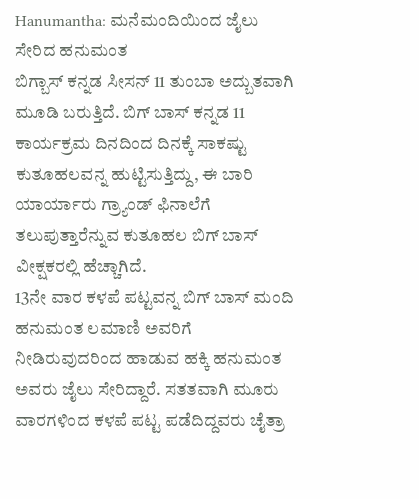Hanumantha: ಮನೆಮಂದಿಯಿಂದ ಜೈಲು ಸೇರಿದ ಹನುಮಂತ
ಬಿಗ್ಬಾಸ್ ಕನ್ನಡ ಸೀಸನ್ 11 ತುಂಬಾ ಅದ್ಬುತವಾಗಿ ಮೂಡಿ ಬರುತ್ತಿದೆ. ಬಿಗ್ ಬಾಸ್ ಕನ್ನಡ 11 ಕಾರ್ಯಕ್ರಮ ದಿನದಿಂದ ದಿನಕ್ಕೆ ಸಾಕಷ್ಟು ಕುತೂಹಲವನ್ನ ಹುಟ್ಟಿಸುತ್ತಿದ್ದು, ಈ ಬಾರಿ ಯಾರ್ಯಾರು ಗ್ರ್ಯಾಂಡ್ ಫಿನಾಲೆಗೆ ತಲುಪುತ್ತಾರೆನ್ನುವ ಕುತೂಹಲ ಬಿಗ್ ಬಾಸ್ ವೀಕ್ಷಕರಲ್ಲಿ ಹೆಚ್ಚಾಗಿದೆ.
13ನೇ ವಾರ ಕಳಪೆ ಪಟ್ಟವನ್ನ ಬಿಗ್ ಬಾಸ್ ಮಂದಿ ಹನುಮಂತ ಲಮಾಣಿ ಅವರಿಗೆ ನೀಡಿರುವುದರಿಂದ ಹಾಡುವ ಹಕ್ಕಿ ಹನುಮಂತ ಅವರು ಜೈಲು ಸೇರಿದ್ದಾರೆ. ಸತತವಾಗಿ ಮೂರು ವಾರಗಳಿಂದ ಕಳಪೆ ಪಟ್ಟ ಪಡೆದಿದ್ದವರು ಚೈತ್ರಾ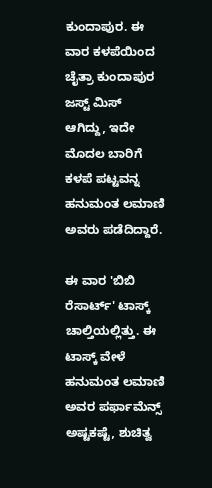ಕುಂದಾಪುರ. ಈ ವಾರ ಕಳಪೆಯಿಂದ ಚೈತ್ರಾ ಕುಂದಾಪುರ ಜಸ್ಟ್ ಮಿಸ್ ಆಗಿದ್ದು, ಇದೇ ಮೊದಲ ಬಾರಿಗೆ ಕಳಪೆ ಪಟ್ಟವನ್ನ ಹನುಮಂತ ಲಮಾಣಿ ಅವರು ಪಡೆದಿದ್ದಾರೆ.

ಈ ವಾರ 'ಬಿಬಿ ರೆಸಾರ್ಟ್' ಟಾಸ್ಕ್ ಚಾಲ್ತಿಯಲ್ಲಿತ್ತು. ಈ ಟಾಸ್ಕ್ ವೇಳೆ ಹನುಮಂತ ಲಮಾಣಿ ಅವರ ಪರ್ಫಾಮೆನ್ಸ್ ಅಷ್ಟಕಷ್ಟೆ, ಶುಚಿತ್ವ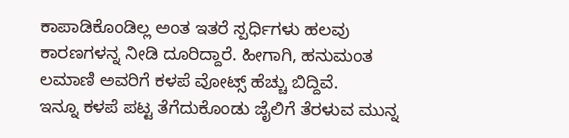ಕಾಪಾಡಿಕೊಂಡಿಲ್ಲ ಅಂತ ಇತರೆ ಸ್ಪರ್ಧಿಗಳು ಹಲವು ಕಾರಣಗಳನ್ನ ನೀಡಿ ದೂರಿದ್ದಾರೆ. ಹೀಗಾಗಿ, ಹನುಮಂತ ಲಮಾಣಿ ಅವರಿಗೆ ಕಳಪೆ ವೋಟ್ಸ್ ಹೆಚ್ಚು ಬಿದ್ದಿವೆ.
ಇನ್ನೂ ಕಳಪೆ ಪಟ್ಟ ತೆಗೆದುಕೊಂಡು ಜೈಲಿಗೆ ತೆರಳುವ ಮುನ್ನ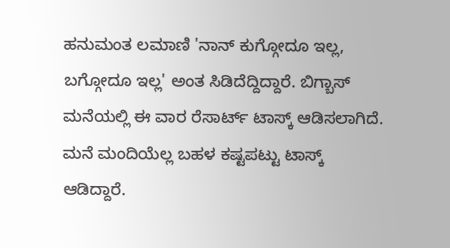ಹನುಮಂತ ಲಮಾಣಿ 'ನಾನ್ ಕುಗ್ಗೋದೂ ಇಲ್ಲ, ಬಗ್ಗೋದೂ ಇಲ್ಲ' ಅಂತ ಸಿಡಿದೆದ್ದಿದ್ದಾರೆ. ಬಿಗ್ಬಾಸ್ ಮನೆಯಲ್ಲಿ ಈ ವಾರ ರೆಸಾರ್ಟ್ ಟಾಸ್ಕ್ ಆಡಿಸಲಾಗಿದೆ. ಮನೆ ಮಂದಿಯೆಲ್ಲ ಬಹಳ ಕಷ್ಟಪಟ್ಟು ಟಾಸ್ಕ್ ಆಡಿದ್ದಾರೆ.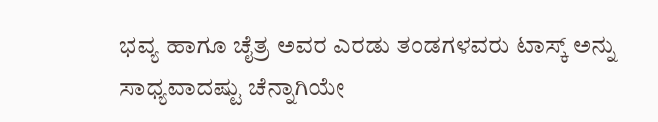ಭವ್ಯ ಹಾಗೂ ಚೈತ್ರ ಅವರ ಎರಡು ತಂಡಗಳವರು ಟಾಸ್ಕ್ ಅನ್ನು ಸಾಧ್ಯವಾದಷ್ಟು ಚೆನ್ನಾಗಿಯೇ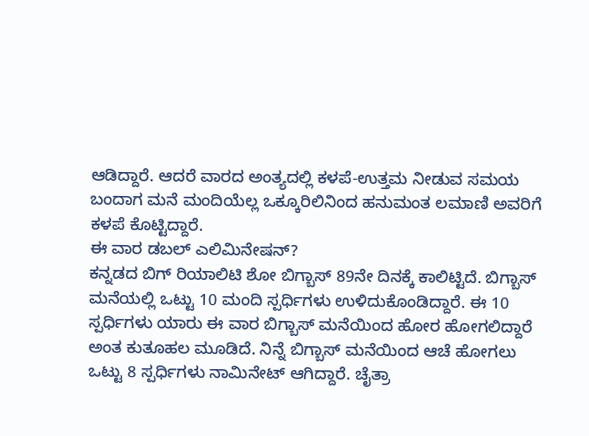ಆಡಿದ್ದಾರೆ. ಆದರೆ ವಾರದ ಅಂತ್ಯದಲ್ಲಿ ಕಳಪೆ-ಉತ್ತಮ ನೀಡುವ ಸಮಯ ಬಂದಾಗ ಮನೆ ಮಂದಿಯೆಲ್ಲ ಒಕ್ಕೂರಿಲಿನಿಂದ ಹನುಮಂತ ಲಮಾಣಿ ಅವರಿಗೆ ಕಳಪೆ ಕೊಟ್ಟಿದ್ದಾರೆ.
ಈ ವಾರ ಡಬಲ್ ಎಲಿಮಿನೇಷನ್?
ಕನ್ನಡದ ಬಿಗ್ ರಿಯಾಲಿಟಿ ಶೋ ಬಿಗ್ಬಾಸ್ 89ನೇ ದಿನಕ್ಕೆ ಕಾಲಿಟ್ಟಿದೆ. ಬಿಗ್ಬಾಸ್ ಮನೆಯಲ್ಲಿ ಒಟ್ಟು 10 ಮಂದಿ ಸ್ಪರ್ಧಿಗಳು ಉಳಿದುಕೊಂಡಿದ್ದಾರೆ. ಈ 10 ಸ್ಪರ್ಧಿಗಳು ಯಾರು ಈ ವಾರ ಬಿಗ್ಬಾಸ್ ಮನೆಯಿಂದ ಹೋರ ಹೋಗಲಿದ್ದಾರೆ ಅಂತ ಕುತೂಹಲ ಮೂಡಿದೆ. ನಿನ್ನೆ ಬಿಗ್ಬಾಸ್ ಮನೆಯಿಂದ ಆಚೆ ಹೋಗಲು ಒಟ್ಟು 8 ಸ್ಪರ್ಧಿಗಳು ನಾಮಿನೇಟ್ ಆಗಿದ್ದಾರೆ. ಚೈತ್ರಾ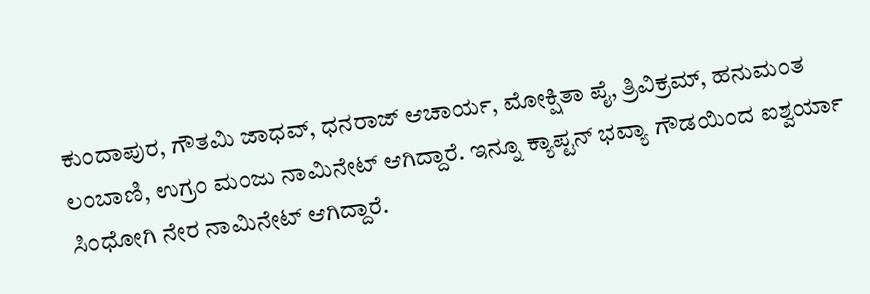ಕುಂದಾಪುರ, ಗೌತಮಿ ಜಾಧವ್, ಧನರಾಜ್ ಆಚಾರ್ಯ, ಮೋಕ್ಷಿತಾ ಪೈ, ತ್ರಿವಿಕ್ರಮ್, ಹನುಮಂತ ಲಂಬಾಣಿ, ಉಗ್ರಂ ಮಂಜು ನಾಮಿನೇಟ್ ಆಗಿದ್ದಾರೆ. ಇನ್ನೂ ಕ್ಯಾಪ್ಟನ್ ಭವ್ಯಾ ಗೌಡಯಿಂದ ಐಶ್ವರ್ಯಾ ಸಿಂಧೋಗಿ ನೇರ ನಾಮಿನೇಟ್ ಆಗಿದ್ದಾರೆ.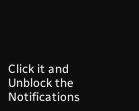Click it and Unblock the Notifications